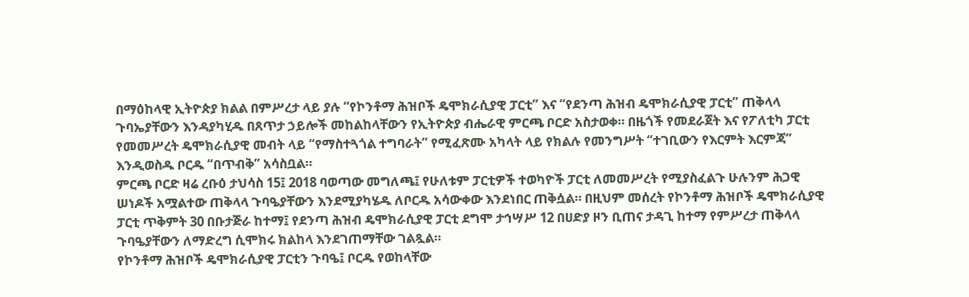በማዕከላዊ ኢትዮጵያ ክልል በምሥረታ ላይ ያሉ “የኮንቶማ ሕዝቦች ዴሞክራሲያዊ ፓርቲ” እና “የደንጣ ሕዝብ ዴሞክራሲያዊ ፓርቲ” ጠቅላላ ጉባኤያቸውን እንዳያካሂዱ በጸጥታ ኃይሎች መከልከላቸውን የኢትዮጵያ ብሔራዊ ምርጫ ቦርድ አስታወቀ። በዜጎች የመደራጀት እና የፖለቲካ ፓርቲ የመመሥረት ዴሞክራሲያዊ መብት ላይ “የማስተጓጎል ተግባራት” የሚፈጽሙ አካላት ላይ የክልሉ የመንግሥት “ተገቢውን የእርምት እርምጃ” እንዲወስዱ ቦርዱ “በጥብቅ” አሳስቧል።
ምርጫ ቦርድ ዛሬ ረቡዕ ታህሳስ 15፤ 2018 ባወጣው መግለጫ፤ የሁለቱም ፓርቲዎች ተወካዮች ፓርቲ ለመመሥረት የሚያስፈልጉ ሁሉንም ሕጋዊ ሠነዶች አሟልተው ጠቅላላ ጉባዔያቸውን እንደሚያካሄዱ ለቦርዱ አሳውቀው እንደነበር ጠቅሷል። በዚህም መሰረት የኮንቶማ ሕዝቦች ዴሞክራሲያዊ ፓርቲ ጥቅምት 30 በቡታጅራ ከተማ፤ የደንጣ ሕዝብ ዴሞክራሲያዊ ፓርቲ ደግሞ ታኅሣሥ 12 በሀድያ ዞን ቢጠና ታዳጊ ከተማ የምሥረታ ጠቅላላ ጉባዔያቸውን ለማድረግ ሲሞክሩ ክልከላ እንደገጠማቸው ገልጿል።
የኮንቶማ ሕዝቦች ዴሞክራሲያዊ ፓርቲን ጉባዔ፤ ቦርዱ የወከላቸው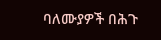ባለሙያዎች በሕጉ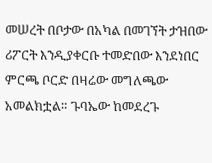መሠረት በቦታው በአካል በመገኘት ታዝበው ሪፖርት እንዲያቀርቡ ተመድበው እንደነበር ምርጫ ቦርድ በዛሬው መግለጫው አመልክቷል። ጉባኤው ከመደረጉ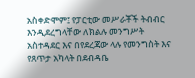አስቀድሞም፤ የፓርቲው መሥራቾች ትብብር እንዲደረግላቸው ለክልሉ መንግሥት አስተዳደር እና በየደረጃው ላሉ የመንግስት እና የጸጥታ አካላት በደብዳቤ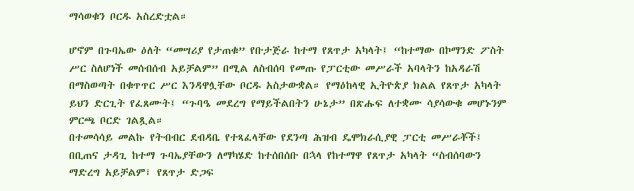ማሳወቁን ቦርዱ አስረድቷል።

ሆኖም በጉባኤው ዕለት “መሣሪያ የታጠቁ” የቡታጅራ ከተማ የጸጥታ አካላት፤ “ከተማው በኮማንድ ፖስት ሥር ስለሆነች መሰብሰብ አይቻልም” በሚል ለስብሰባ የመጡ የፓርቲው መሥራች አባላትን ከአዳራሽ በማስወጣት በቁጥጥር ሥር እንዳዋሏቸው ቦርዱ አስታውቋል። የማዕከላዊ ኢትዮጵያ ክልል የጸጥታ አካላት ይህን ድርጊት የፈጸሙት፤ “ጉባዔ መደረግ የማይችልበትን ሁኔታ” በጽሑፍ ለተቋሙ ሳያሳውቁ መሆኑንም ምርጫ ቦርድ ገልጿል።
በተመሳሳይ መልኩ የትብብር ደብዳቤ የተጻፈላቸው የደንጣ ሕዝብ ዴሞክራሲያዊ ፓርቲ መሥራቾች፤ በቢጠና ታዳጊ ከተማ ጉባኤያቸውን ለማካሄድ ከተሰበሰቡ በኋላ የከተማዋ የጸጥታ አካላት “ስብሰባውን ማድረግ አይቻልም፣ የጸጥታ ድጋፍ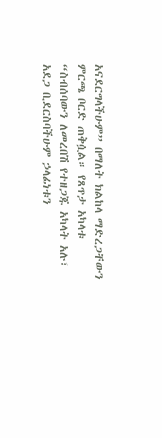አናደርግላችሁም” በማለት ክልከላ ማድረጋቸውን ምርጫ ቦርድ ጠቅሷል። የጸጥታ አካላቱ “ስብሰባውን ለመረበሽ የተዘጋጁ አካላት አሉ፣ አደጋ ቢደርስባችሁም ኃላፊነቱን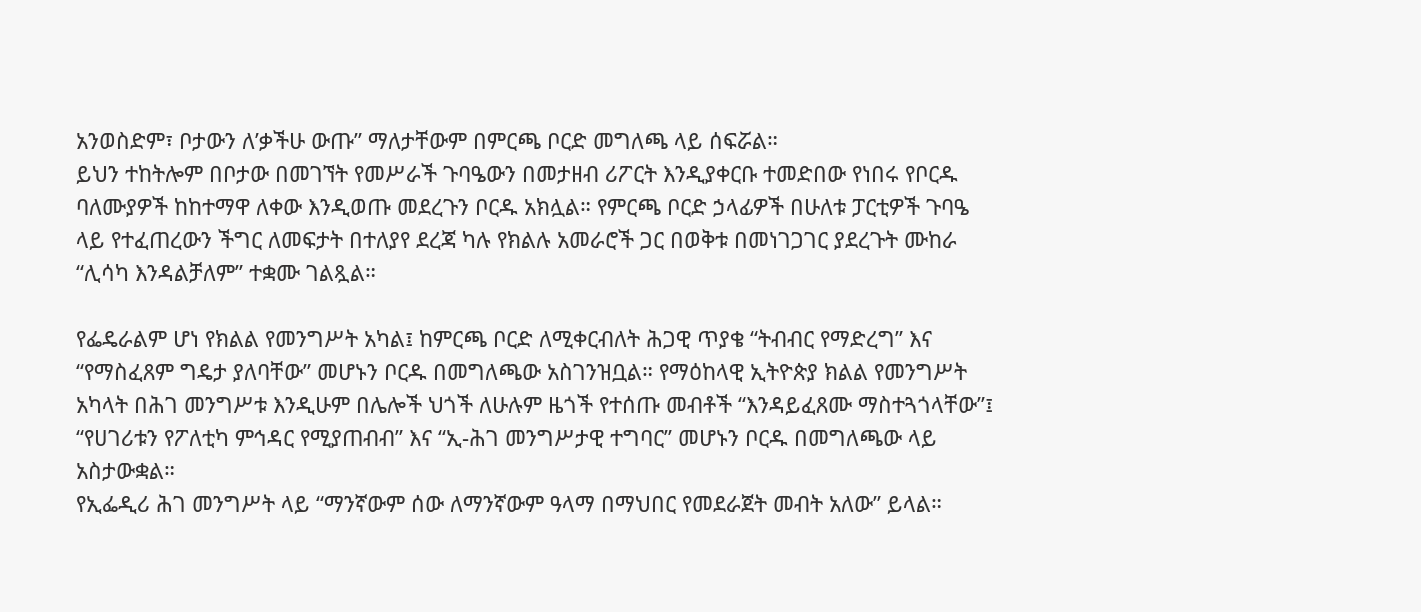አንወስድም፣ ቦታውን ለ’ቃችሁ ውጡ” ማለታቸውም በምርጫ ቦርድ መግለጫ ላይ ሰፍሯል።
ይህን ተከትሎም በቦታው በመገኘት የመሥራች ጉባዔውን በመታዘብ ሪፖርት እንዲያቀርቡ ተመድበው የነበሩ የቦርዱ ባለሙያዎች ከከተማዋ ለቀው እንዲወጡ መደረጉን ቦርዱ አክሏል። የምርጫ ቦርድ ኃላፊዎች በሁለቱ ፓርቲዎች ጉባዔ ላይ የተፈጠረውን ችግር ለመፍታት በተለያየ ደረጃ ካሉ የክልሉ አመራሮች ጋር በወቅቱ በመነገጋገር ያደረጉት ሙከራ “ሊሳካ እንዳልቻለም” ተቋሙ ገልጿል።

የፌዴራልም ሆነ የክልል የመንግሥት አካል፤ ከምርጫ ቦርድ ለሚቀርብለት ሕጋዊ ጥያቄ “ትብብር የማድረግ” እና “የማስፈጸም ግዴታ ያለባቸው” መሆኑን ቦርዱ በመግለጫው አስገንዝቧል። የማዕከላዊ ኢትዮጵያ ክልል የመንግሥት አካላት በሕገ መንግሥቱ እንዲሁም በሌሎች ህጎች ለሁሉም ዜጎች የተሰጡ መብቶች “እንዳይፈጸሙ ማስተጓጎላቸው”፤ “የሀገሪቱን የፖለቲካ ምኅዳር የሚያጠብብ” እና “ኢ-ሕገ መንግሥታዊ ተግባር” መሆኑን ቦርዱ በመግለጫው ላይ አስታውቋል።
የኢፌዲሪ ሕገ መንግሥት ላይ “ማንኛውም ሰው ለማንኛውም ዓላማ በማህበር የመደራጀት መብት አለው” ይላል።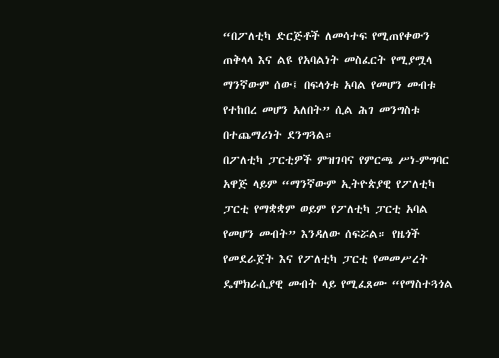“በፖለቲካ ድርጅቶች ለመሳተፍ የሚጠየቀውን ጠቅላላ እና ልዩ የአባልነት መስፈርት የሚያሟላ ማንኛውም ሰው፤ በፍላጎቱ አባል የመሆን መብቱ የተከበረ መሆን አለበት” ሲል ሕገ መንግስቱ በተጨማሪነት ደንግጓል።
በፖለቲካ ፓርቲዎች ምዝገባና የምርጫ ሥነ-ምግባር አዋጅ ላይም “ማንኛውም ኢትዮጵያዊ የፖለቲካ ፓርቲ የማቋቋም ወይም የፖለቲካ ፓርቲ አባል የመሆን መብት” እንዳለው ሰፍሯል። የዜጎች የመደራጀት እና የፖለቲካ ፓርቲ የመመሥረት ዴሞክራሲያዊ መብት ላይ የሚፈጸሙ “የማስተጓጎል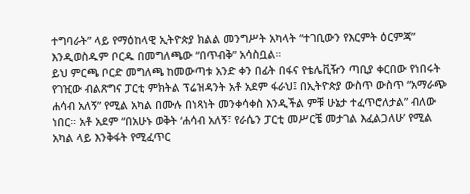ተግባራት” ላይ የማዕከላዊ ኢትዮጵያ ክልል መንግሥት አካላት “ተገቢውን የእርምት ዕርምጃ” እንዲወስዱም ቦርዱ በመግለጫው “በጥብቅ” አሳስቧል።
ይህ ምርጫ ቦርድ መግለጫ ከመውጣቱ አንድ ቀን በፊት በፋና የቴሌቪዥን ጣቢያ ቀርበው የነበሩት የገዢው ብልጽግና ፓርቲ ምክትል ፕሬዝዳንት አቶ አደም ፋራህ፤ በኢትዮጵያ ውስጥ ውስጥ “አማራጭ ሐሳብ አለኝ” የሚል አካል በሙሉ በነጻነት መንቀሳቀስ እንዲችል ምቹ ሁኔታ ተፈጥሮለታል” ብለው ነበር። አቶ አደም “በአሁኑ ወቅት ‘ሐሳብ አለኝ፣ የራሴን ፓርቲ መሥርቼ መታገል እፈልጋለሁ’ የሚል አካል ላይ እንቅፋት የሚፈጥር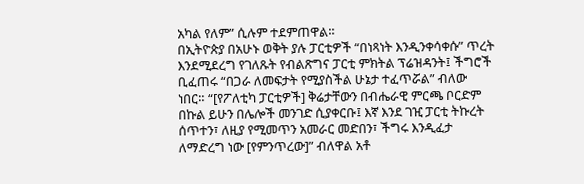አካል የለም” ሲሉም ተደምጠዋል።
በኢትዮጵያ በአሁኑ ወቅት ያሉ ፓርቲዎች “በነጻነት እንዲንቀሳቀሱ” ጥረት እንደሚደረግ የገለጹት የብልጽግና ፓርቲ ምክትል ፕሬዝዳንት፤ ችግሮች ቢፈጠሩ “በጋራ ለመፍታት የሚያስችል ሁኔታ ተፈጥሯል” ብለው ነበር። “[የፖለቲካ ፓርቲዎች] ቅሬታቸውን በብሔራዊ ምርጫ ቦርድም በኩል ይሁን በሌሎች መንገድ ሲያቀርቡ፤ እኛ እንደ ገዢ ፓርቲ ትኩረት ሰጥተን፣ ለዚያ የሚመጥን አመራር መድበን፣ ችግሩ እንዲፈታ ለማድረግ ነው [የምንጥረው]” ብለዋል አቶ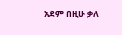አደም በዚሁ ቃለ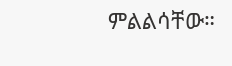ምልልሳቸው።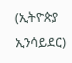(ኢትዮጵያ ኢንሳይደር)